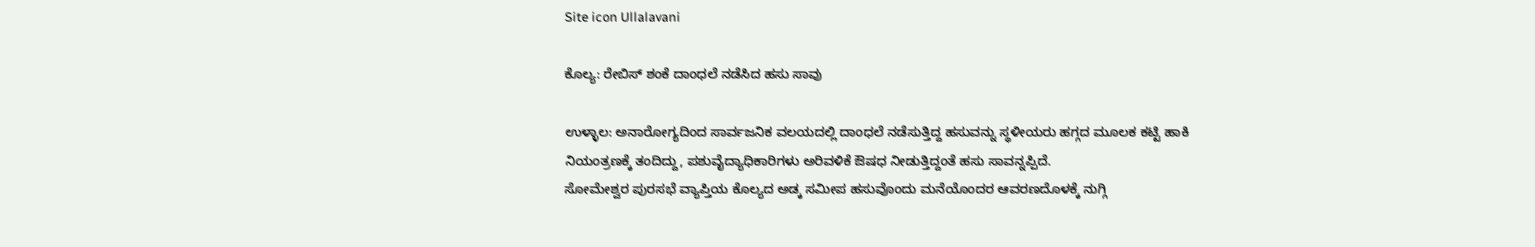Site icon Ullalavani

ಕೊಲ್ಯ: ರೇಬಿಸ್ ಶಂಕೆ ದಾಂಧಲೆ ನಡೆಸಿದ ಹಸು ಸಾವು

ಉಳ್ಳಾಲ: ಅನಾರೋಗ್ಯದಿಂದ ಸಾರ್ವಜನಿಕ ವಲಯದಲ್ಲಿ ದಾಂಧಲೆ ನಡೆಸುತ್ತಿದ್ದ ಹಸುವನ್ನು ಸ್ಥಳೀಯರು ಹಗ್ಗದ ಮೂಲಕ ಕಟ್ಟಿ ಹಾಕಿ ನಿಯಂತ್ರಣಕ್ಕೆ ತಂದಿದ್ದು, ಪಶುವೈದ್ಯಾಧಿಕಾರಿಗಳು ಅರಿವಳಿಕೆ ಔಷಧ ನೀಡುತ್ತಿದ್ದಂತೆ ಹಸು ಸಾವನ್ನಪ್ಪಿದೆ.
ಸೋಮೇಶ್ವರ ಪುರಸಭೆ ವ್ಯಾಪ್ತಿಯ ಕೊಲ್ಯದ ಅಡ್ಕ ಸಮೀಪ ಹಸುವೊಂದು ಮನೆಯೊಂದರ ಆವರಣದೊಳಕ್ಕೆ ನುಗ್ಗಿ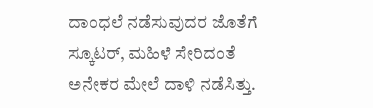ದಾಂಧಲೆ ನಡೆಸುವುದರ ಜೊತೆಗೆ ಸ್ಕೂಟರ್, ಮಹಿಳೆ ಸೇರಿದಂತೆ ಅನೇಕರ ಮೇಲೆ ದಾಳಿ ನಡೆಸಿತ್ತು.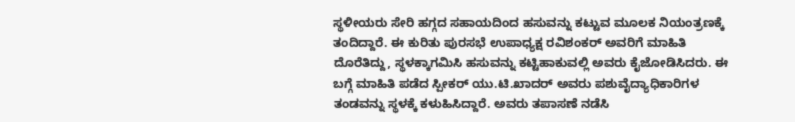ಸ್ಥಳೀಯರು ಸೇರಿ ಹಗ್ಗದ ಸಹಾಯದಿಂದ ಹಸುವನ್ನು ಕಟ್ಟುವ ಮೂಲಕ ನಿಯಂತ್ರಣಕ್ಕೆ ತಂದಿದ್ದಾರೆ. ಈ ಕುರಿತು ಪುರಸಭೆ ಉಪಾಧ್ಯಕ್ಷ ರವಿಶಂಕರ್ ಅವರಿಗೆ ಮಾಹಿತಿ ದೊರೆತಿದ್ದು, ಸ್ಥಳಕ್ಕಾಗಮಿಸಿ ಹಸುವನ್ನು ಕಟ್ಟಿಹಾಕುವಲ್ಲಿ ಅವರು ಕೈಜೋಡಿಸಿದರು. ಈ ಬಗ್ಗೆ ಮಾಹಿತಿ ಪಡೆದ ಸ್ಪೀಕರ್ ಯು.ಟಿ.ಖಾದರ್ ಅವರು ಪಶುವೈದ್ಯಾಧಿಕಾರಿಗಳ ತಂಡವನ್ನು ಸ್ಥಳಕ್ಕೆ ಕಳುಹಿಸಿದ್ದಾರೆ. ಅವರು ತಪಾಸಣೆ ನಡೆಸಿ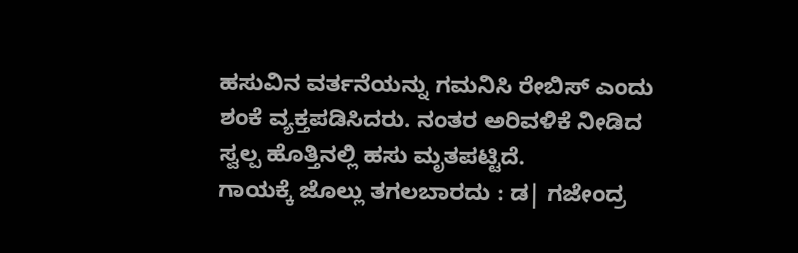ಹಸುವಿನ ವರ್ತನೆಯನ್ನು ಗಮನಿಸಿ ರೇಬಿಸ್ ಎಂದು ಶಂಕೆ ವ್ಯಕ್ತಪಡಿಸಿದರು. ನಂತರ ಅರಿವಳಿಕೆ ನೀಡಿದ ಸ್ವಲ್ಪ ಹೊತ್ತಿನಲ್ಲಿ ಹಸು ಮೃತಪಟ್ಟಿದೆ.
ಗಾಯಕ್ಕೆ ಜೊಲ್ಲು ತಗಲಬಾರದು : ಡ| ಗಜೇಂದ್ರ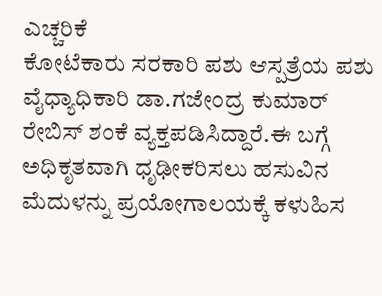ಎಚ್ಚರಿಕೆ
ಕೋಟೆಕಾರು ಸರಕಾರಿ ಪಶು ಆಸ್ಪತ್ರೆಯ ಪಶು ವೈಧ್ಯಾಧಿಕಾರಿ ಡಾ.ಗಜೇಂದ್ರ ಕುಮಾರ್ ರೇಬಿಸ್ ಶಂಕೆ ವ್ಯಕ್ತಪಡಿಸಿದ್ದಾರೆ.ಈ ಬಗ್ಗೆ ಅಧಿಕೃತವಾಗಿ ಧೃಢೀಕರಿಸಲು ಹಸುವಿನ ಮೆದುಳನ್ನು ಪ್ರಯೋಗಾಲಯಕ್ಕೆ ಕಳುಹಿಸ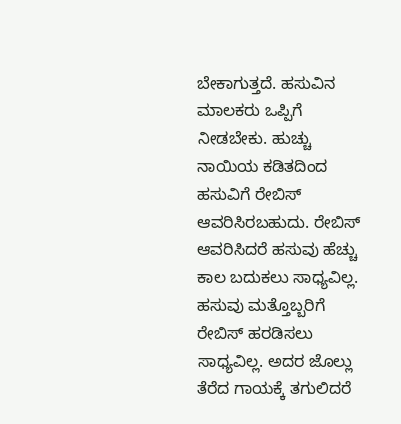ಬೇಕಾಗುತ್ತದೆ. ಹಸುವಿನ ಮಾಲಕರು ಒಪ್ಪಿಗೆ ನೀಡಬೇಕು. ಹುಚ್ಚು ನಾಯಿಯ ಕಡಿತದಿಂದ ಹಸುವಿಗೆ ರೇಬಿಸ್ ಆವರಿಸಿರಬಹುದು. ರೇಬಿಸ್ ಆವರಿಸಿದರೆ ಹಸುವು ಹೆಚ್ಚು ಕಾಲ ಬದುಕಲು ಸಾಧ್ಯವಿಲ್ಲ. ಹಸುವು ಮತ್ತೊಬ್ಬರಿಗೆ ರೇಬಿಸ್ ಹರಡಿಸಲು ಸಾಧ್ಯವಿಲ್ಲ. ಅದರ ಜೊಲ್ಲು ತೆರೆದ ಗಾಯಕ್ಕೆ ತಗುಲಿದರೆ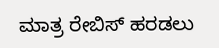ಮಾತ್ರ ರೇಬಿಸ್ ಹರಡಲು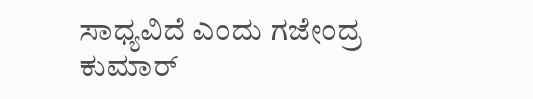ಸಾಧ್ಯವಿದೆ ಎಂದು ಗಜೇಂದ್ರ ಕುಮಾರ್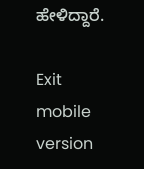ಹೇಳಿದ್ದಾರೆ.

Exit mobile version